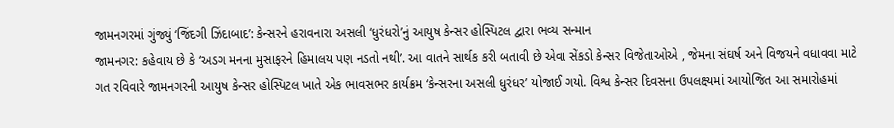જામનગરમાં ગુંજ્યું ‘જિંદગી ઝિંદાબાદ’: કેન્સરને હરાવનારા અસલી ‘ધુરંધરો’નું આયુષ કેન્સર હોસ્પિટલ દ્વારા ભવ્ય સન્માન
જામનગર: કહેવાય છે કે ‘અડગ મનના મુસાફરને હિમાલય પણ નડતો નથી’. આ વાતને સાર્થક કરી બતાવી છે એવા સેંકડો કેન્સર વિજેતાઓએ , જેમના સંઘર્ષ અને વિજયને વધાવવા માટે ગત રવિવારે જામનગરની આયુષ કેન્સર હોસ્પિટલ ખાતે એક ભાવસભર કાર્યક્રમ ‘કેન્સરના અસલી ધુરંધર’ યોજાઈ ગયો. વિશ્વ કેન્સર દિવસના ઉપલક્ષ્યમાં આયોજિત આ સમારોહમાં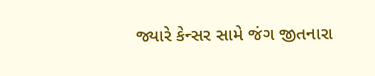જ્યારે કેન્સર સામે જંગ જીતનારા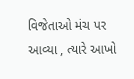વિજેતાઓ મંચ પર આવ્યા , ત્યારે આખો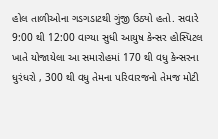હોલ તાળીઓના ગડગડાટથી ગુંજી ઉઠ્યો હતો. સવારે 9:00 થી 12:00 વાગ્યા સુધી આયુષ કેન્સર હોસ્પિટલ ખાતે યોજાયેલા આ સમારોહમાં 170 થી વધુ કેન્સરના ધુરંધરો , 300 થી વધુ તેમના પરિવારજનો તેમજ મોટી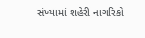સંખ્યામાં શહેરી નાગરિકો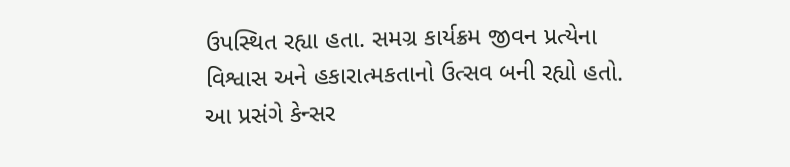ઉપસ્થિત રહ્યા હતા. સમગ્ર કાર્યક્રમ જીવન પ્રત્યેના વિશ્વાસ અને હકારાત્મકતાનો ઉત્સવ બની રહ્યો હતો. આ પ્રસંગે કેન્સર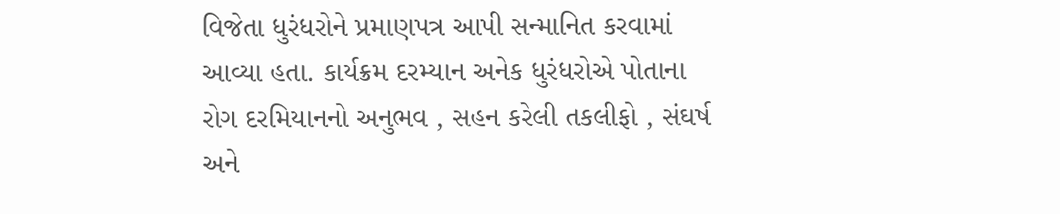વિજેતા ધુરંધરોને પ્રમાણપત્ર આપી સન્માનિત કરવામાં આવ્યા હતા. કાર્યક્રમ દરમ્યાન અનેક ધુરંધરોએ પોતાના રોગ દરમિયાનનો અનુભવ , સહન કરેલી તકલીફો , સંઘર્ષ અને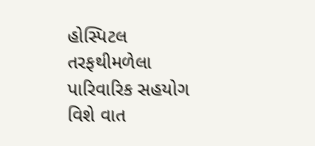હોસ્પિટલ તરફથીમળેલા પારિવારિક સહયોગ વિશે વાત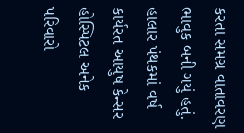કરતા સમગ્ર વાતાવરણ ભાવુક બની ગયું હતું. હાલાર પંથકમાં વર્ષ કાર્યરત આયુષ કેન્સર હોસ્પિટલ અનેક પરિવારો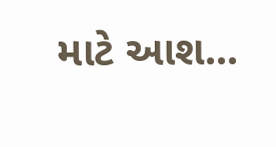માટે આશ...